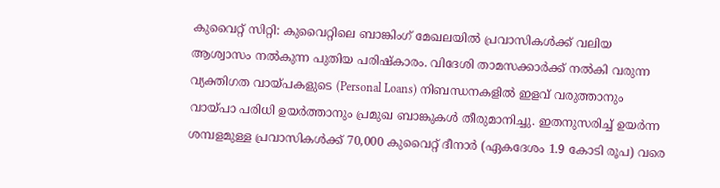കുവൈറ്റ് സിറ്റി: കുവൈറ്റിലെ ബാങ്കിംഗ് മേഖലയിൽ പ്രവാസികൾക്ക് വലിയ ആശ്വാസം നൽകുന്ന പുതിയ പരിഷ്കാരം. വിദേശി താമസക്കാർക്ക് നൽകി വരുന്ന വ്യക്തിഗത വായ്പകളുടെ (Personal Loans) നിബന്ധനകളിൽ ഇളവ് വരുത്താനും വായ്പാ പരിധി ഉയർത്താനും പ്രമുഖ ബാങ്കുകൾ തീരുമാനിച്ചു. ഇതനുസരിച്ച് ഉയർന്ന ശമ്പളമുള്ള പ്രവാസികൾക്ക് 70,000 കുവൈറ്റ് ദീനാർ (ഏകദേശം 1.9 കോടി രൂപ) വരെ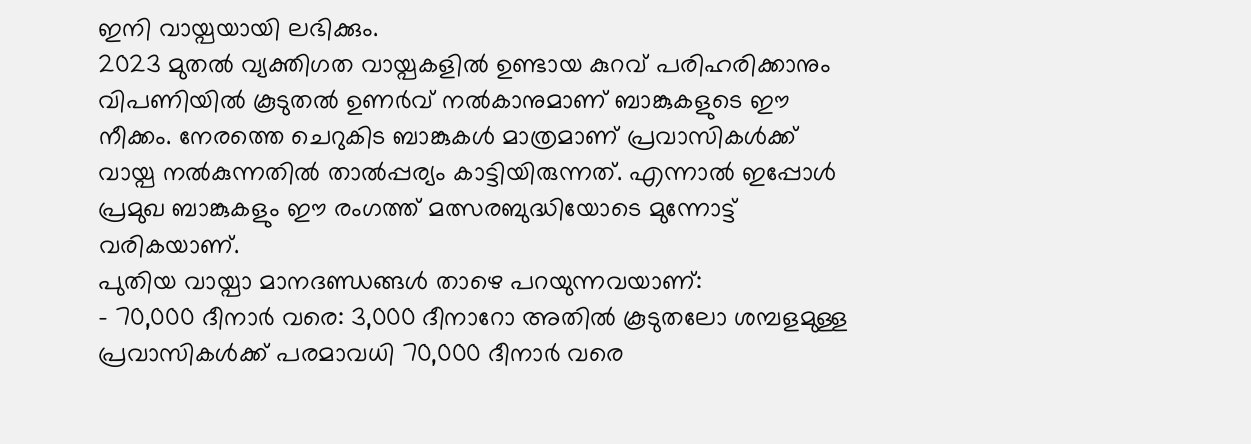ഇനി വായ്പയായി ലഭിക്കും.
2023 മുതൽ വ്യക്തിഗത വായ്പകളിൽ ഉണ്ടായ കുറവ് പരിഹരിക്കാനും വിപണിയിൽ കൂടുതൽ ഉണർവ് നൽകാനുമാണ് ബാങ്കുകളുടെ ഈ നീക്കം. നേരത്തെ ചെറുകിട ബാങ്കുകൾ മാത്രമാണ് പ്രവാസികൾക്ക് വായ്പ നൽകുന്നതിൽ താൽപ്പര്യം കാട്ടിയിരുന്നത്. എന്നാൽ ഇപ്പോൾ പ്രമുഖ ബാങ്കുകളും ഈ രംഗത്ത് മത്സരബുദ്ധിയോടെ മുന്നോട്ട് വരികയാണ്.
പുതിയ വായ്പാ മാനദണ്ഡങ്ങൾ താഴെ പറയുന്നവയാണ്:
- 70,000 ദീനാർ വരെ: 3,000 ദീനാറോ അതിൽ കൂടുതലോ ശമ്പളമുള്ള പ്രവാസികൾക്ക് പരമാവധി 70,000 ദീനാർ വരെ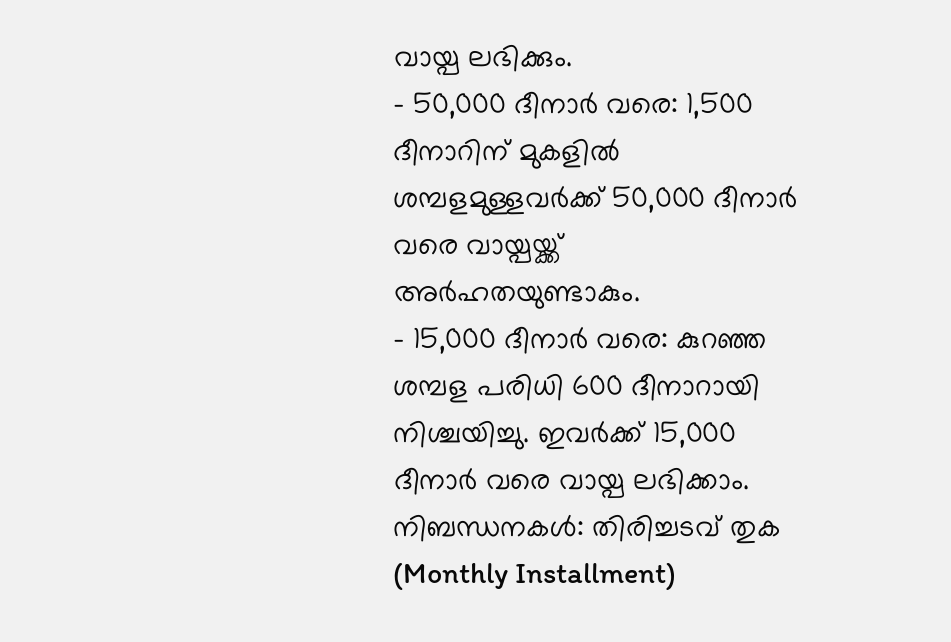വായ്പ ലഭിക്കും.
- 50,000 ദീനാർ വരെ: 1,500 ദീനാറിന് മുകളിൽ ശമ്പളമുള്ളവർക്ക് 50,000 ദീനാർ വരെ വായ്പയ്ക്ക് അർഹതയുണ്ടാകും.
- 15,000 ദീനാർ വരെ: കുറഞ്ഞ ശമ്പള പരിധി 600 ദീനാറായി നിശ്ചയിച്ചു. ഇവർക്ക് 15,000 ദീനാർ വരെ വായ്പ ലഭിക്കാം.
നിബന്ധനകൾ: തിരിച്ചടവ് തുക (Monthly Installment)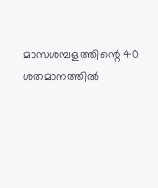മാസശമ്പളത്തിന്റെ 40 ശതമാനത്തിൽ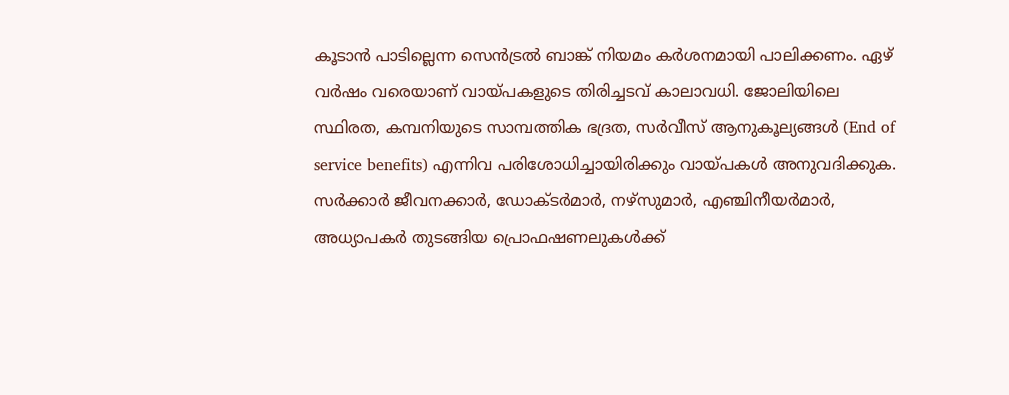കൂടാൻ പാടില്ലെന്ന സെൻട്രൽ ബാങ്ക് നിയമം കർശനമായി പാലിക്കണം. ഏഴ് വർഷം വരെയാണ് വായ്പകളുടെ തിരിച്ചടവ് കാലാവധി. ജോലിയിലെ സ്ഥിരത, കമ്പനിയുടെ സാമ്പത്തിക ഭദ്രത, സർവീസ് ആനുകൂല്യങ്ങൾ (End of service benefits) എന്നിവ പരിശോധിച്ചായിരിക്കും വായ്പകൾ അനുവദിക്കുക.
സർക്കാർ ജീവനക്കാർ, ഡോക്ടർമാർ, നഴ്സുമാർ, എഞ്ചിനീയർമാർ, അധ്യാപകർ തുടങ്ങിയ പ്രൊഫഷണലുകൾക്ക്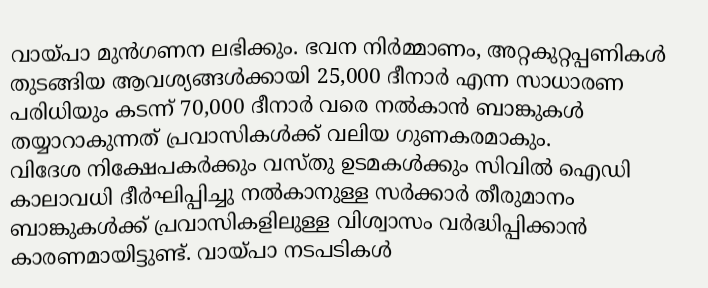വായ്പാ മുൻഗണന ലഭിക്കും. ഭവന നിർമ്മാണം, അറ്റകുറ്റപ്പണികൾ തുടങ്ങിയ ആവശ്യങ്ങൾക്കായി 25,000 ദീനാർ എന്ന സാധാരണ പരിധിയും കടന്ന് 70,000 ദീനാർ വരെ നൽകാൻ ബാങ്കുകൾ തയ്യാറാകുന്നത് പ്രവാസികൾക്ക് വലിയ ഗുണകരമാകും.
വിദേശ നിക്ഷേപകർക്കും വസ്തു ഉടമകൾക്കും സിവിൽ ഐഡി കാലാവധി ദീർഘിപ്പിച്ചു നൽകാനുള്ള സർക്കാർ തീരുമാനം ബാങ്കുകൾക്ക് പ്രവാസികളിലുള്ള വിശ്വാസം വർദ്ധിപ്പിക്കാൻ കാരണമായിട്ടുണ്ട്. വായ്പാ നടപടികൾ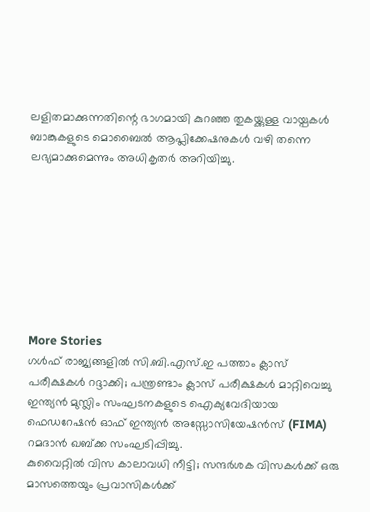ലളിതമാക്കുന്നതിന്റെ ഭാഗമായി കുറഞ്ഞ തുകയ്ക്കുള്ള വായ്പകൾ ബാങ്കുകളുടെ മൊബൈൽ ആപ്ലിക്കേഷനുകൾ വഴി തന്നെ ലഭ്യമാക്കുമെന്നും അധികൃതർ അറിയിച്ചു.








More Stories
ഗൾഫ് രാജ്യങ്ങളിൽ സി.ബി.എസ്.ഇ പത്താം ക്ലാസ് പരീക്ഷകൾ റദ്ദാക്കി; പന്ത്രണ്ടാം ക്ലാസ് പരീക്ഷകൾ മാറ്റിവെച്ചു
ഇന്ത്യൻ മുസ്ലിം സംഘടനകളുടെ ഐക്യവേദിയായ ഫെഡറേഷൻ ഓഫ് ഇന്ത്യൻ അസ്സോസിയേഷൻസ് (FIMA) റമദാൻ ഖബ്ക്ക സംഘടിപ്പിച്ചു.
കുവൈറ്റിൽ വിസ കാലാവധി നീട്ടി; സന്ദർശക വിസകൾക്ക് ഒരു മാസത്തെയും പ്രവാസികൾക്ക്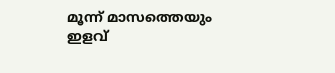മൂന്ന് മാസത്തെയും ഇളവ്